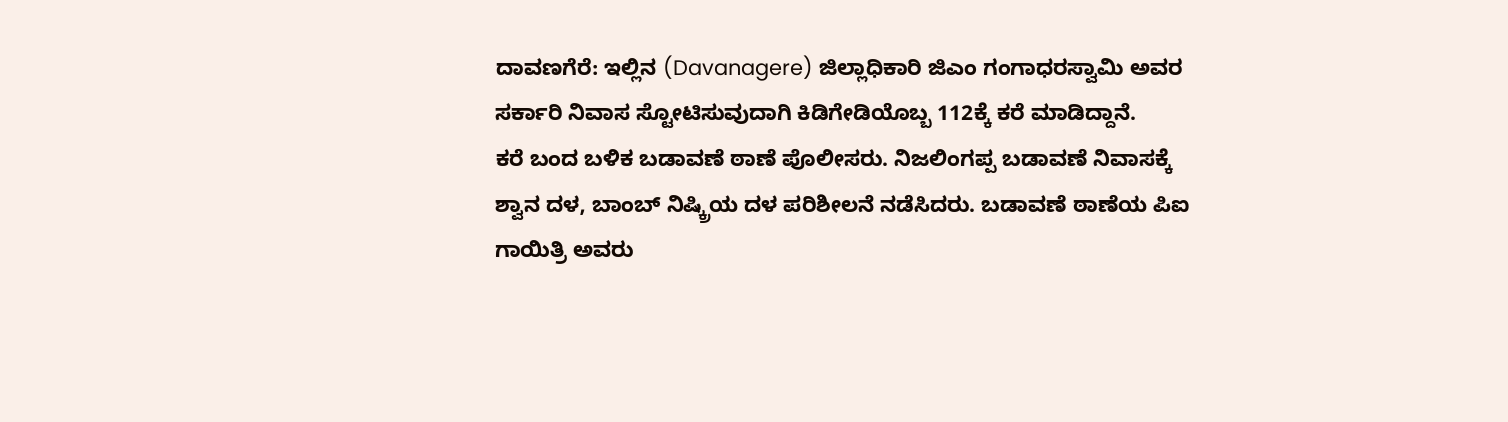ದಾವಣಗೆರೆ: ಇಲ್ಲಿನ (Davanagere) ಜಿಲ್ಲಾಧಿಕಾರಿ ಜಿಎಂ ಗಂಗಾಧರಸ್ವಾಮಿ ಅವರ ಸರ್ಕಾರಿ ನಿವಾಸ ಸ್ಟೋಟಿಸುವುದಾಗಿ ಕಿಡಿಗೇಡಿಯೊಬ್ಬ 112ಕ್ಕೆ ಕರೆ ಮಾಡಿದ್ದಾನೆ.
ಕರೆ ಬಂದ ಬಳಿಕ ಬಡಾವಣೆ ಠಾಣೆ ಪೊಲೀಸರು. ನಿಜಲಿಂಗಪ್ಪ ಬಡಾವಣೆ ನಿವಾಸಕ್ಕೆ ಶ್ವಾನ ದಳ, ಬಾಂಬ್ ನಿಷ್ಕ್ರಿಯ ದಳ ಪರಿಶೀಲನೆ ನಡೆಸಿದರು. ಬಡಾವಣೆ ಠಾಣೆಯ ಪಿಐ ಗಾಯಿತ್ರಿ ಅವರು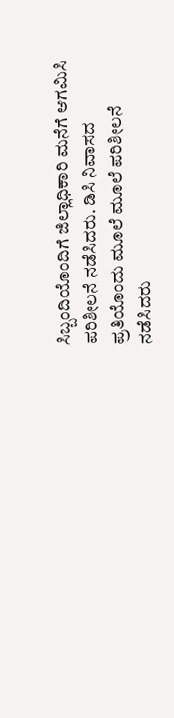ಸಿಬ್ಬಂದಿಯೊಂದಿಗೆ ಜಿಲ್ಲಾಧಿಕಾರಿ ಮನೆಗೆ ಆಗಮಿಸಿ ಪರಿಶೀಲನೆ ನಡೆಸಿದರು. ಡಿಸಿ ನಿವಾಸದ ಪ್ರತಿಯೊಂದು ಮೂಲೆ ಮೂಲೆ ಪರಿಶೀಲನೆ ನಡೆಸಿದರು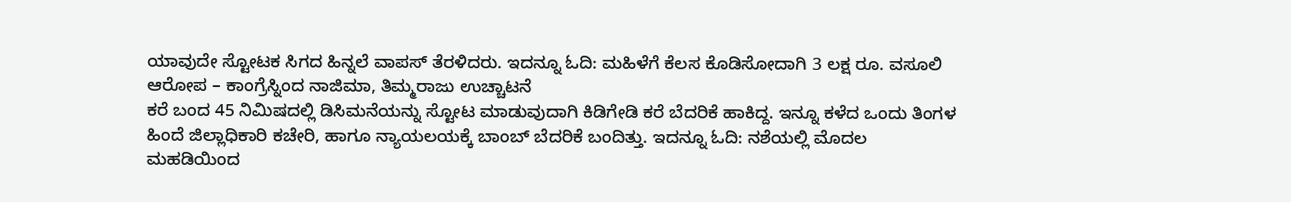ಯಾವುದೇ ಸ್ಟೋಟಕ ಸಿಗದ ಹಿನ್ನಲೆ ವಾಪಸ್ ತೆರಳಿದರು. ಇದನ್ನೂ ಓದಿ: ಮಹಿಳೆಗೆ ಕೆಲಸ ಕೊಡಿಸೋದಾಗಿ 3 ಲಕ್ಷ ರೂ. ವಸೂಲಿ ಆರೋಪ – ಕಾಂಗ್ರೆಸ್ನಿಂದ ನಾಜಿಮಾ, ತಿಮ್ಮರಾಜು ಉಚ್ಚಾಟನೆ
ಕರೆ ಬಂದ 45 ನಿಮಿಷದಲ್ಲಿ ಡಿಸಿಮನೆಯನ್ನು ಸ್ಟೋಟ ಮಾಡುವುದಾಗಿ ಕಿಡಿಗೇಡಿ ಕರೆ ಬೆದರಿಕೆ ಹಾಕಿದ್ದ. ಇನ್ನೂ ಕಳೆದ ಒಂದು ತಿಂಗಳ ಹಿಂದೆ ಜಿಲ್ಲಾಧಿಕಾರಿ ಕಚೇರಿ, ಹಾಗೂ ನ್ಯಾಯಲಯಕ್ಕೆ ಬಾಂಬ್ ಬೆದರಿಕೆ ಬಂದಿತ್ತು. ಇದನ್ನೂ ಓದಿ: ನಶೆಯಲ್ಲಿ ಮೊದಲ ಮಹಡಿಯಿಂದ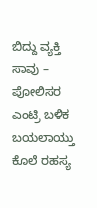ಬಿದ್ದು ವ್ಯಕ್ತಿ ಸಾವು – ಪೋಲಿಸರ ಎಂಟ್ರಿ ಬಳಿಕ ಬಯಲಾಯ್ತು ಕೊಲೆ ರಹಸ್ಯ